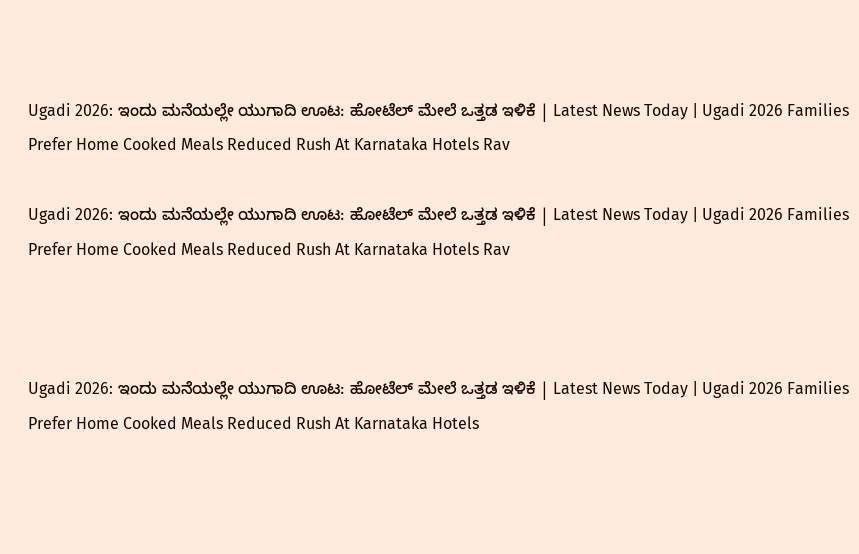Ugadi 2026: ಇಂದು ಮನೆಯಲ್ಲೇ ಯುಗಾದಿ ಊಟ: ಹೋಟೆಲ್‌ ಮೇಲೆ ಒತ್ತಡ ಇಳಿಕೆ | Latest News Today | Ugadi 2026 Families Prefer Home Cooked Meals Reduced Rush At Karnataka Hotels Rav

Ugadi 2026: ಇಂದು ಮನೆಯಲ್ಲೇ ಯುಗಾದಿ ಊಟ: ಹೋಟೆಲ್‌ ಮೇಲೆ ಒತ್ತಡ ಇಳಿಕೆ | Latest News Today | Ugadi 2026 Families Prefer Home Cooked Meals Reduced Rush At Karnataka Hotels Rav



Ugadi 2026: ಇಂದು ಮನೆಯಲ್ಲೇ ಯುಗಾದಿ ಊಟ: ಹೋಟೆಲ್‌ ಮೇಲೆ ಒತ್ತಡ ಇಳಿಕೆ | Latest News Today | Ugadi 2026 Families Prefer Home Cooked Meals Reduced Rush At Karnataka Hotels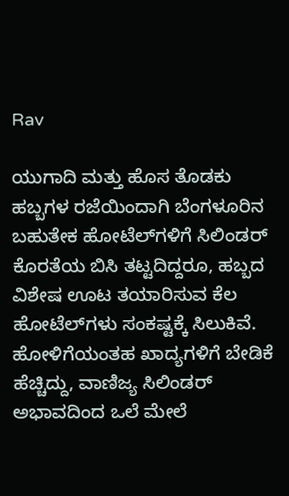Rav

ಯುಗಾದಿ ಮತ್ತು ಹೊಸ ತೊಡಕು ಹಬ್ಬಗಳ ರಜೆಯಿಂದಾಗಿ ಬೆಂಗಳೂರಿನ ಬಹುತೇಕ ಹೋಟೆಲ್‌ಗಳಿಗೆ ಸಿಲಿಂಡರ್ ಕೊರತೆಯ ಬಿಸಿ ತಟ್ಟದಿದ್ದರೂ, ಹಬ್ಬದ ವಿಶೇಷ ಊಟ ತಯಾರಿಸುವ ಕೆಲ ಹೋಟೆಲ್‌ಗಳು ಸಂಕಷ್ಟಕ್ಕೆ ಸಿಲುಕಿವೆ. ಹೋಳಿಗೆಯಂತಹ ಖಾದ್ಯಗಳಿಗೆ ಬೇಡಿಕೆ ಹೆಚ್ಚಿದ್ದು, ವಾಣಿಜ್ಯ ಸಿಲಿಂಡರ್‌ ಅಭಾವದಿಂದ ಒಲೆ ಮೇಲೆ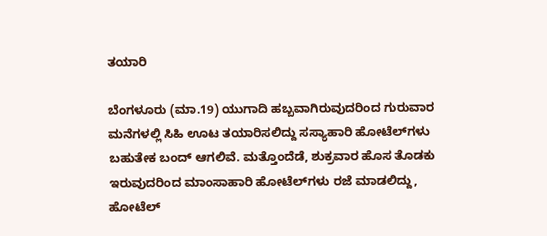ತಯಾರಿ

ಬೆಂಗಳೂರು (ಮಾ.19) ಯುಗಾದಿ ಹಬ್ಬವಾಗಿರುವುದರಿಂದ ಗುರುವಾರ ಮನೆಗಳಲ್ಲಿ ಸಿಹಿ ಊಟ ತಯಾರಿಸಲಿದ್ದು ಸಸ್ಯಾಹಾರಿ ಹೋಟೆಲ್‌ಗಳು ಬಹುತೇಕ ಬಂದ್‌ ಆಗಲಿವೆ. ಮತ್ತೊಂದೆಡೆ, ಶುಕ್ರವಾರ ಹೊಸ ತೊಡಕು ಇರುವುದರಿಂದ ಮಾಂಸಾಹಾರಿ ಹೋಟೆಲ್‌ಗಳು ರಜೆ ಮಾಡಲಿದ್ದು, ಹೋಟೆಲ್‌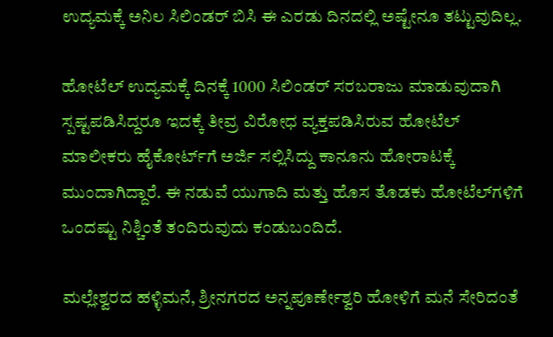ಉದ್ಯಮಕ್ಕೆ ಅನಿಲ ಸಿಲಿಂಡರ್‌ ಬಿಸಿ ಈ ಎರಡು ದಿನದಲ್ಲಿ ಅಷ್ಟೇನೂ ತಟ್ಟುವುದಿಲ್ಲ.

ಹೋಟೆಲ್‌ ಉದ್ಯಮಕ್ಕೆ ದಿನಕ್ಕೆ 1000 ಸಿಲಿಂಡರ್‌ ಸರಬರಾಜು ಮಾಡುವುದಾಗಿ ಸ್ಪಷ್ಟಪಡಿಸಿದ್ದರೂ ಇದಕ್ಕೆ ತೀವ್ರ ವಿರೋಧ ವ್ಯಕ್ತಪಡಿಸಿರುವ ಹೋಟೆಲ್‌ ಮಾಲೀಕರು ಹೈಕೋರ್ಟ್‌ಗೆ ಅರ್ಜಿ ಸಲ್ಲಿಸಿದ್ದು ಕಾನೂನು ಹೋರಾಟಕ್ಕೆ ಮುಂದಾಗಿದ್ದಾರೆ. ಈ ನಡುವೆ ಯುಗಾದಿ ಮತ್ತು ಹೊಸ ತೊಡಕು ಹೋಟೆಲ್‌ಗಳಿಗೆ ಒಂದಷ್ಟು ನಿಶ್ಚಿಂತೆ ತಂದಿರುವುದು ಕಂಡುಬಂದಿದೆ.

ಮಲ್ಲೇಶ್ವರದ ಹಳ್ಳಿಮನೆ, ಶ್ರೀನಗರದ ಅನ್ನಪೂರ್ಣೇಶ್ವರಿ ಹೋಳಿಗೆ ಮನೆ ಸೇರಿದಂತೆ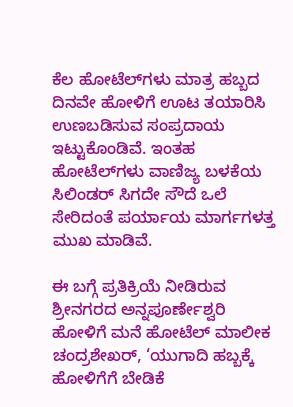ಕೆಲ ಹೋಟೆಲ್‌ಗಳು ಮಾತ್ರ ಹಬ್ಬದ ದಿನವೇ ಹೋಳಿಗೆ ಊಟ ತಯಾರಿಸಿ ಉಣಬಡಿಸುವ ಸಂಪ್ರದಾಯ ಇಟ್ಟುಕೊಂಡಿವೆ. ಇಂತಹ ಹೋಟೆಲ್‌ಗಳು ವಾಣಿಜ್ಯ ಬಳಕೆಯ ಸಿಲಿಂಡರ್‌ ಸಿಗದೇ ಸೌದೆ ಒಲೆ ಸೇರಿದಂತೆ ಪರ್ಯಾಯ ಮಾರ್ಗಗಳತ್ತ ಮುಖ ಮಾಡಿವೆ.

ಈ ಬಗ್ಗೆ ಪ್ರತಿಕ್ರಿಯೆ ನೀಡಿರುವ ಶ್ರೀನಗರದ ಅನ್ನಪೂರ್ಣೇಶ್ವರಿ ಹೋಳಿಗೆ ಮನೆ ಹೋಟೆಲ್‌ ಮಾಲೀಕ ಚಂದ್ರಶೇಖರ್‌, ‘ಯುಗಾದಿ ಹಬ್ಬಕ್ಕೆ ಹೋಳಿಗೆಗೆ ಬೇಡಿಕೆ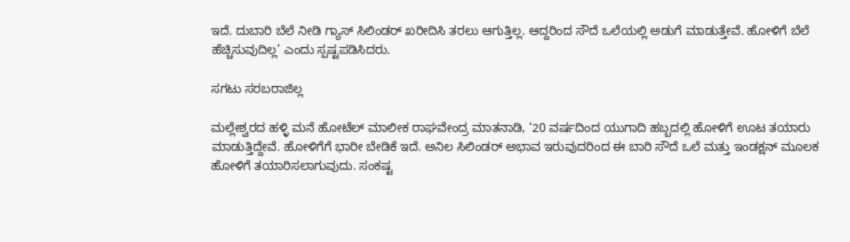ಇದೆ. ದುಬಾರಿ ಬೆಲೆ ನೀಡಿ ಗ್ಯಾಸ್‌ ಸಿಲಿಂಡರ್‌ ಖರೀದಿಸಿ ತರಲು ಆಗುತ್ತಿಲ್ಲ. ಆದ್ದರಿಂದ ಸೌದೆ ಒಲೆಯಲ್ಲಿ ಅಡುಗೆ ಮಾಡುತ್ತೇವೆ. ಹೋಳಿಗೆ ಬೆಲೆ ಹೆಚ್ಚಿಸುವುದಿಲ್ಲ’ ಎಂದು ಸ್ಪಷ್ಟಪಡಿಸಿದರು.

ಸಗಟು ಸರಬರಾಜಿಲ್ಲ

ಮಲ್ಲೇಶ್ವರದ ಹಳ್ಳಿ ಮನೆ ಹೋಟೆಲ್‌ ಮಾಲೀಕ ರಾಘವೇಂದ್ರ ಮಾತನಾಡಿ, ‘20 ವರ್ಷದಿಂದ ಯುಗಾದಿ ಹಬ್ಬದಲ್ಲಿ ಹೋಳಿಗೆ ಊಟ ತಯಾರು ಮಾಡುತ್ತಿದ್ದೇವೆ. ಹೋಳಿಗೆಗೆ ಭಾರೀ ಬೇಡಿಕೆ ಇದೆ. ಅನಿಲ ಸಿಲಿಂಡರ್‌ ಅಭಾವ ಇರುವುದರಿಂದ ಈ ಬಾರಿ ಸೌದೆ ಒಲೆ ಮತ್ತು ಇಂಡಕ್ಷನ್‌ ಮೂಲಕ ಹೋಳಿಗೆ ತಯಾರಿಸಲಾಗುವುದು. ಸಂಕಷ್ಟ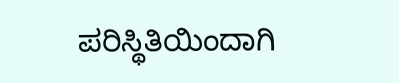ಪರಿಸ್ಥಿತಿಯಿಂದಾಗಿ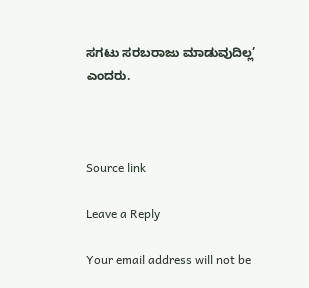ಸಗಟು ಸರಬರಾಜು ಮಾಡುವುದಿಲ್ಲ’ ಎಂದರು.



Source link

Leave a Reply

Your email address will not be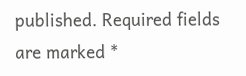published. Required fields are marked *